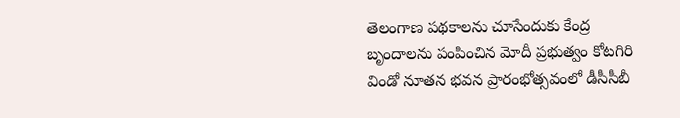తెలంగాణ పథకాలను చూసేందుకు కేంద్ర బృందాలను పంపించిన మోదీ ప్రభుత్వం కోటగిరి విండో నూతన భవన ప్రారంభోత్సవంలో డీసీసీబీ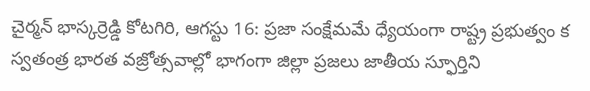చైర్మన్ భాస్కర్రెడ్డి కోటగిరి, ఆగస్టు 16: ప్రజా సంక్షేమమే ధ్యేయంగా రాష్ట్ర ప్రభుత్వం క
స్వతంత్ర భారత వజ్రోత్సవాల్లో భాగంగా జిల్లా ప్రజలు జాతీయ స్ఫూర్తిని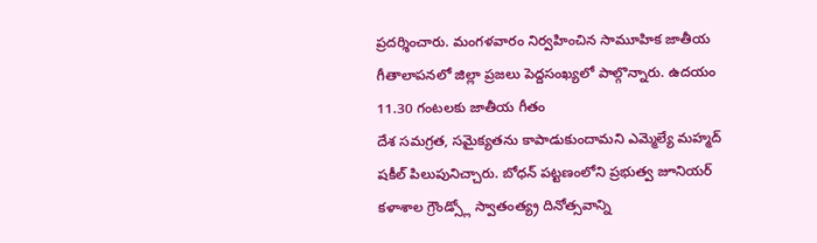ప్రదర్శించారు. మంగళవారం నిర్వహించిన సామూహిక జాతీయ గీతాలాపనలో జిల్లా ప్రజలు పెద్దసంఖ్యలో పాల్గొన్నారు. ఉదయం 11.30 గంటలకు జాతీయ గీతం
దేశ సమగ్రత, సమైక్యతను కాపాడుకుందామని ఎమ్మెల్యే మహ్మద్ షకీల్ పిలుపునిచ్చారు. బోధన్ పట్టణంలోని ప్రభుత్వ జూనియర్ కళాశాల గ్రౌండ్స్లో స్వాతంత్య్ర దినోత్సవాన్ని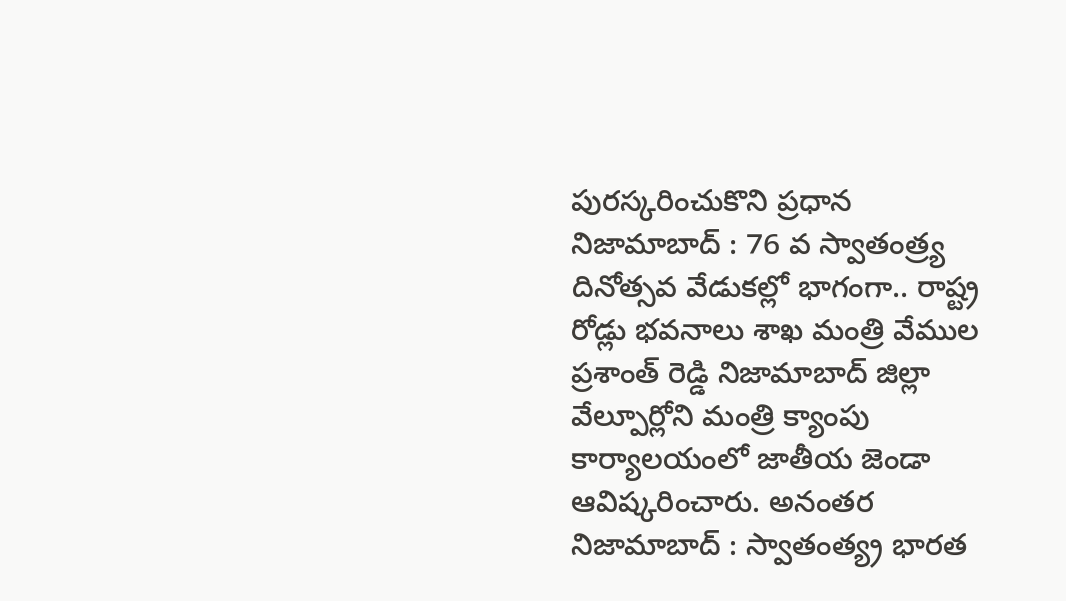పురస్కరించుకొని ప్రధాన
నిజామాబాద్ : 76 వ స్వాతంత్ర్య దినోత్సవ వేడుకల్లో భాగంగా.. రాష్ట్ర రోడ్లు భవనాలు శాఖ మంత్రి వేముల ప్రశాంత్ రెడ్డి నిజామాబాద్ జిల్లా వేల్పూర్లోని మంత్రి క్యాంపు కార్యాలయంలో జాతీయ జెండా ఆవిష్కరించారు. అనంతర
నిజామాబాద్ : స్వాతంత్య్ర భారత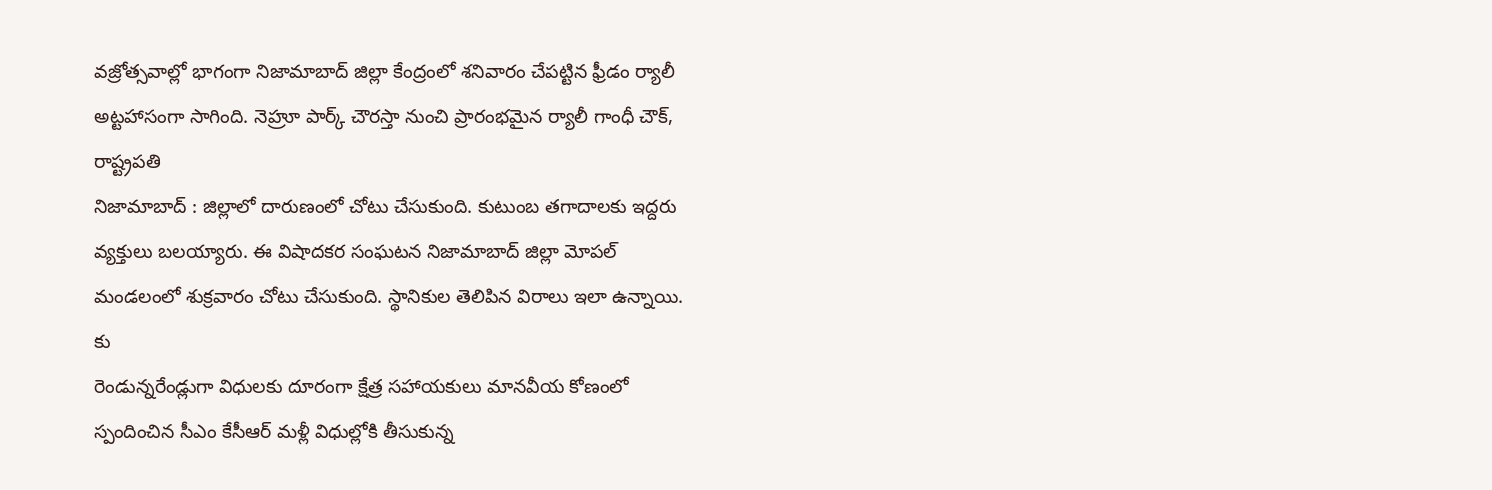వజ్రోత్సవాల్లో భాగంగా నిజామాబాద్ జిల్లా కేంద్రంలో శనివారం చేపట్టిన ఫ్రీడం ర్యాలీ అట్టహాసంగా సాగింది. నెహ్రూ పార్క్ చౌరస్తా నుంచి ప్రారంభమైన ర్యాలీ గాంధీ చౌక్, రాష్ట్రపతి
నిజామాబాద్ : జిల్లాలో దారుణంలో చోటు చేసుకుంది. కుటుంబ తగాదాలకు ఇద్దరు వ్యక్తులు బలయ్యారు. ఈ విషాదకర సంఘటన నిజామాబాద్ జిల్లా మోపల్ మండలంలో శుక్రవారం చోటు చేసుకుంది. స్థానికుల తెలిపిన విరాలు ఇలా ఉన్నాయి. కు
రెండున్నరేండ్లుగా విధులకు దూరంగా క్షేత్ర సహాయకులు మానవీయ కోణంలో స్పందించిన సీఎం కేసీఆర్ మళ్లీ విధుల్లోకి తీసుకున్న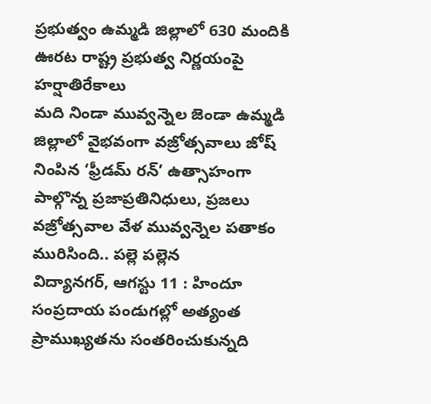ప్రభుత్వం ఉమ్మడి జిల్లాలో 630 మందికి ఊరట రాష్ట్ర ప్రభుత్వ నిర్ణయంపై హర్షాతిరేకాలు
మది నిండా మువ్వన్నెల జెండా ఉమ్మడి జిల్లాలో వైభవంగా వజ్రోత్సవాలు జోష్ నింపిన ‘ఫ్రీడమ్ రన్’ ఉత్సాహంగా పాల్గొన్న ప్రజాప్రతినిధులు, ప్రజలు వజ్రోత్సవాల వేళ మువ్వన్నెల పతాకం మురిసింది.. పల్లె పల్లెన
విద్యానగర్, ఆగస్టు 11 : హిందూ సంప్రదాయ పండుగల్లో అత్యంత ప్రాముఖ్యతను సంతరించుకున్నది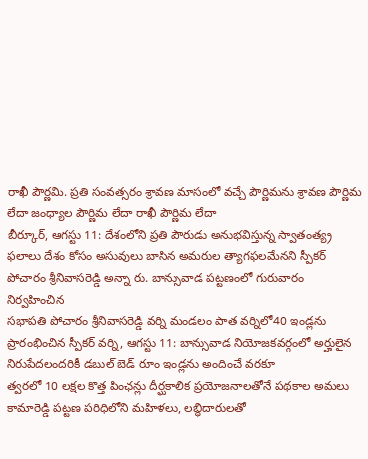రాఖీ పౌర్ణమి. ప్రతి సంవత్సరం శ్రావణ మాసంలో వచ్చే పౌర్ణిమను శ్రావణ పౌర్ణిమ లేదా జంధ్యాల పౌర్ణిమ లేదా రాఖీ పౌర్ణిమ లేదా
బీర్కూర్, ఆగస్టు 11: దేశంలోని ప్రతి పౌరుడు అనుభవిస్తున్న స్వాతంత్య్ర ఫలాలు దేశం కోసం అసువులు బాసిన అమరుల త్యాగఫలమేనని స్పీకర్ పోచారం శ్రీనివాసరెడ్డి అన్నా రు. బాన్సువాడ పట్టణంలో గురువారం నిర్వహించిన
సభాపతి పోచారం శ్రీనివాసరెడ్డి వర్ని మండలం పాత వర్నిలో40 ఇండ్లను ప్రారంభించిన స్పీకర్ వర్ని, ఆగస్టు 11: బాన్సువాడ నియోజకవర్గంలో అర్హులైన నిరుపేదలందరికీ డబుల్ బెడ్ రూం ఇండ్లను అందించే వరకూ
త్వరలో 10 లక్షల కొత్త పింఛన్లు దీర్ఘకాలిక ప్రయోజనాలతోనే పథకాల అమలు కామారెడ్డి పట్టణ పరిధిలోని మహిళలు, లబ్ధిదారులతో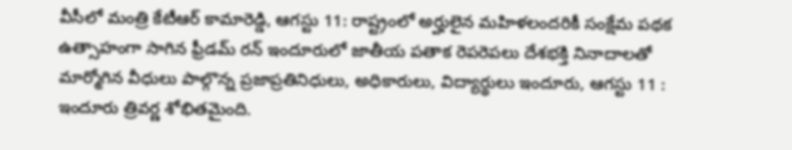వీసీలో మంత్రి కేటీఆర్ కామారెడ్డి, ఆగస్టు 11: రాష్ట్రంలో అర్హులైన మహిళలందరికీ సంక్షేమ పథక
ఉత్సాహంగా సాగిన ఫ్రీడమ్ రన్ ఇందూరులో జాతీయ పతాక రెపరెపలు దేశభక్తి నినాదాలతో మార్మోగిన వీధులు పాల్గొన్న ప్రజాప్రతినిధులు, అధికారులు, విద్యార్థులు ఇందూరు, ఆగస్టు 11 : ఇందూరు త్రివర్ణ శోభితమైంది.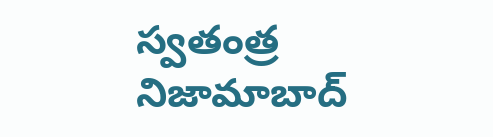స్వతంత్ర
నిజామాబాద్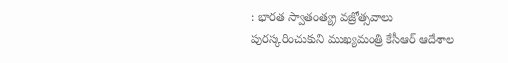: భారత స్వాతంత్య్ర వజ్రోత్సవాలు పురస్కరించుకుని ముఖ్యమంత్రి కేసీఆర్ ఆదేశాల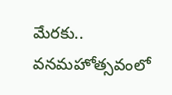మేరకు.. వనమహోత్సవంలో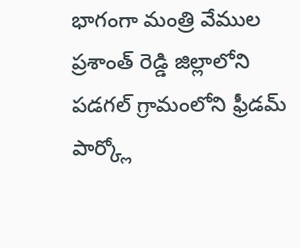భాగంగా మంత్రి వేముల ప్రశాంత్ రెడ్డి జిల్లాలోని పడగల్ గ్రామంలోని ఫ్రీడమ్ పార్క్లో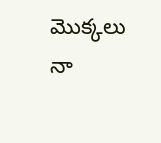మొక్కలు నా